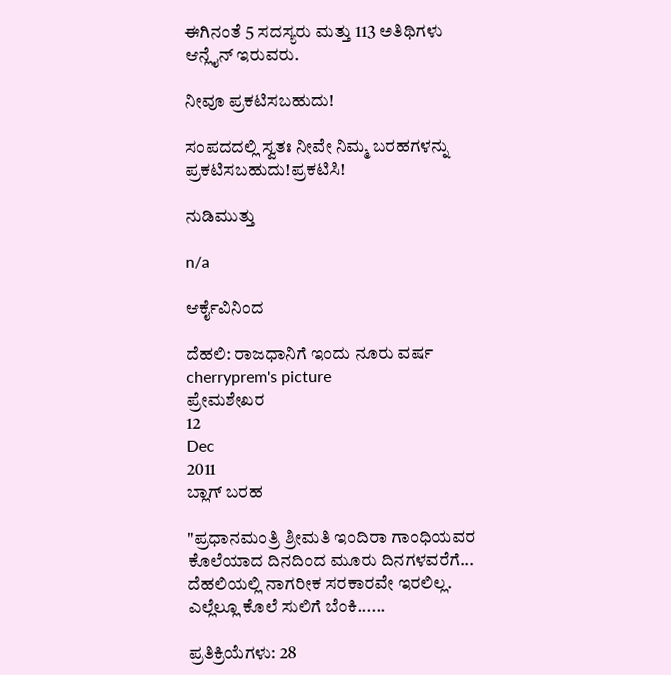ಈಗಿನಂತೆ 5 ಸದಸ್ಯರು ಮತ್ತು 113 ಅತಿಥಿಗಳು ಆನ್ಲೈನ್ ಇರುವರು.

ನೀವೂ ಪ್ರಕಟಿಸಬಹುದು!

ಸಂಪದದಲ್ಲಿ ಸ್ವತಃ ನೀವೇ ನಿಮ್ಮ ಬರಹಗಳನ್ನು ಪ್ರಕಟಿಸಬಹುದು!ಪ್ರಕಟಿಸಿ!

ನುಡಿಮುತ್ತು

n/a

ಆರ್ಕೈವಿನಿಂದ

ದೆಹಲಿ: ರಾಜಧಾನಿಗೆ ಇಂದು ನೂರು ವರ್ಷ
cherryprem's picture
ಪ್ರೇಮಶೇಖರ
12
Dec
2011
ಬ್ಲಾಗ್ ಬರಹ

"ಪ್ರಧಾನಮಂತ್ರಿ ಶ್ರೀಮತಿ ಇಂದಿರಾ ಗಾಂಧಿಯವರ ಕೊಲೆಯಾದ ದಿನದಿಂದ ಮೂರು ದಿನಗಳವರೆಗೆ... ದೆಹಲಿಯಲ್ಲಿ ನಾಗರೀಕ ಸರಕಾರವೇ ಇರಲಿಲ್ಲ.  ಎಲ್ಲೆಲ್ಲೂ ಕೊಲೆ ಸುಲಿಗೆ ಬೆಂಕಿ......

ಪ್ರತಿಕ್ರಿಯೆಗಳು: 28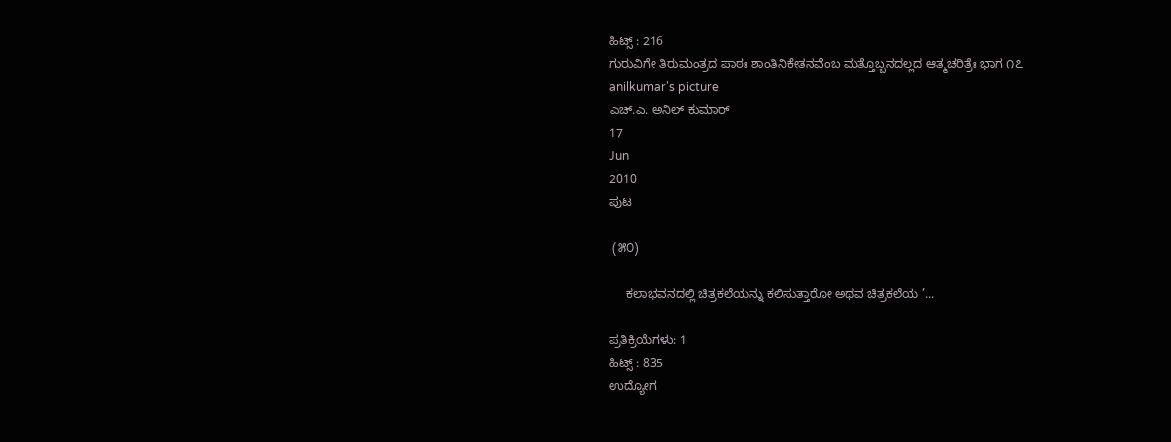ಹಿಟ್ಸ್ : 216
ಗುರುವಿಗೇ ತಿರುಮಂತ್ರದ ಪಾಠಃ ಶಾಂತಿನಿಕೇತನವೆಂಬ ಮತ್ತೊಬ್ಬನದಲ್ಲದ ಆತ್ಮಚರಿತ್ರೆಃ ಭಾಗ ೧೭
anilkumar's picture
ಎಚ್.ಎ. ಅನಿಲ್ ಕುಮಾರ್
17
Jun
2010
ಪುಟ

 (೫೦)

     ಕಲಾಭವನದಲ್ಲಿ ಚಿತ್ರಕಲೆಯನ್ನು ಕಲಿಸುತ್ತಾರೋ ಅಥವ ಚಿತ್ರಕಲೆಯ ’...

ಪ್ರತಿಕ್ರಿಯೆಗಳು: 1
ಹಿಟ್ಸ್ : 835
ಉದ್ಯೋಗ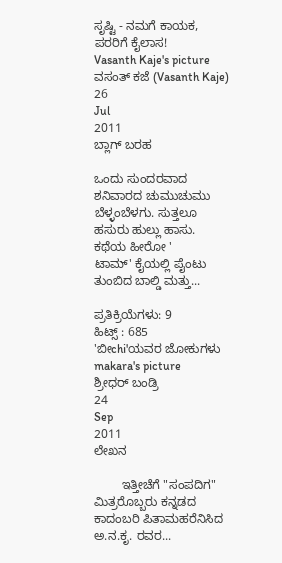ಸೃಷ್ಟಿ - ನಮಗೆ ಕಾಯಕ, ಪರರಿಗೆ ಕೈಲಾಸ!
Vasanth Kaje's picture
ವಸಂತ್ ಕಜೆ (Vasanth Kaje)
26
Jul
2011
ಬ್ಲಾಗ್ ಬರಹ

ಒಂದು ಸುಂದರವಾದ ಶನಿವಾರದ ಚುಮುಚುಮು ಬೆಳ್ಳಂಬೆಳಗು. ಸುತ್ತಲೂ ಹಸುರು ಹುಲ್ಲು ಹಾಸು. ಕಥೆಯ ಹೀರೋ '
ಟಾಮ್' ಕೈಯಲ್ಲಿ ಪೈಂಟು ತುಂಬಿದ ಬಾಲ್ಡಿ ಮತ್ತು...

ಪ್ರತಿಕ್ರಿಯೆಗಳು: 9
ಹಿಟ್ಸ್ : 685
'ಬೀchi'ಯವರ ಜೋಕುಗಳು
makara's picture
ಶ್ರೀಧರ್ ಬಂಡ್ರಿ
24
Sep
2011
ಲೇಖನ

        ಇತ್ತೀಚೆಗೆ "ಸಂಪದಿಗ" ಮಿತ್ರರೊಬ್ಬರು ಕನ್ನಡದ ಕಾದಂಬರಿ ಪಿತಾಮಹರೆನಿಸಿದ ಅ.ನ.ಕೃ. ರವರ...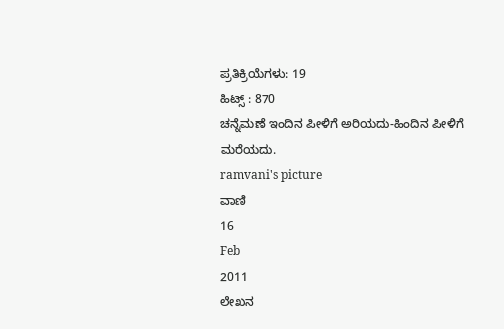ಪ್ರತಿಕ್ರಿಯೆಗಳು: 19
ಹಿಟ್ಸ್ : 870
ಚನ್ನೆಮಣೆ ಇಂದಿನ ಪೀಳಿಗೆ ಅರಿಯದು-ಹಿಂದಿನ ಪೀಳಿಗೆ ಮರೆಯದು.
ramvani's picture
ವಾಣಿ
16
Feb
2011
ಲೇಖನ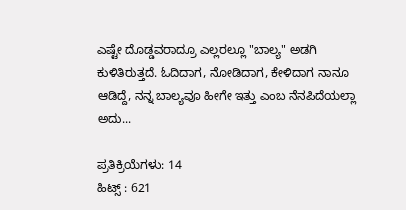ಎಷ್ಟೇ ದೊಡ್ಡವರಾದ್ರೂ ಎಲ್ಲರಲ್ಲೂ "ಬಾಲ್ಯ" ಅಡಗಿ ಕುಳಿತಿರುತ್ತದೆ. ಓದಿದಾಗ, ನೋಡಿದಾಗ, ಕೇಳಿದಾಗ ನಾನೂ ಆಡಿದ್ದೆ, ನನ್ನ ಬಾಲ್ಯವೂ ಹೀಗೇ ಇತ್ತು ಎಂಬ ನೆನಪಿದೆಯಲ್ಲಾ ಅದು...

ಪ್ರತಿಕ್ರಿಯೆಗಳು: 14
ಹಿಟ್ಸ್ : 621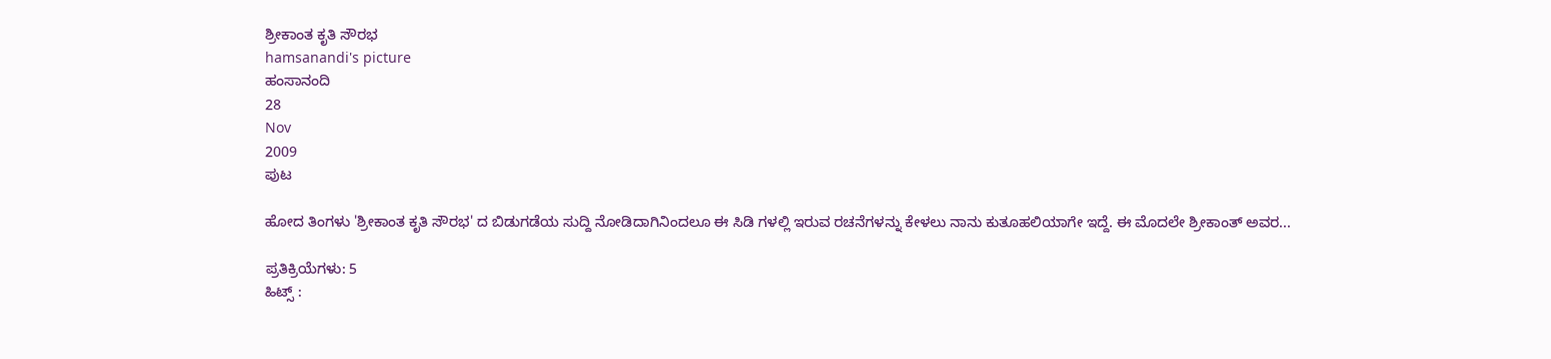ಶ್ರೀಕಾಂತ ಕೃತಿ ಸೌರಭ
hamsanandi's picture
ಹಂಸಾನಂದಿ
28
Nov
2009
ಪುಟ

ಹೋದ ತಿಂಗಳು 'ಶ್ರೀಕಾಂತ ಕೃತಿ ಸೌರಭ' ದ ಬಿಡುಗಡೆಯ ಸುದ್ದಿ ನೋಡಿದಾಗಿನಿಂದಲೂ ಈ ಸಿಡಿ ಗಳಲ್ಲಿ ಇರುವ ರಚನೆಗಳನ್ನು ಕೇಳಲು ನಾನು ಕುತೂಹಲಿಯಾಗೇ ಇದ್ದೆ. ಈ ಮೊದಲೇ ಶ್ರೀಕಾಂತ್ ಅವರ...

ಪ್ರತಿಕ್ರಿಯೆಗಳು: 5
ಹಿಟ್ಸ್ :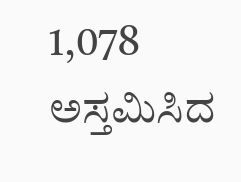1,078
ಅಸ್ತಮಿಸಿದ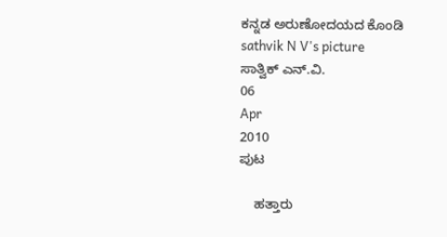ಕನ್ನಡ ಅರುಣೋದಯದ ಕೊಂಡಿ
sathvik N V's picture
ಸಾತ್ವಿಕ್ ಎನ್.ವಿ.
06
Apr
2010
ಪುಟ

    ಹತ್ತಾರು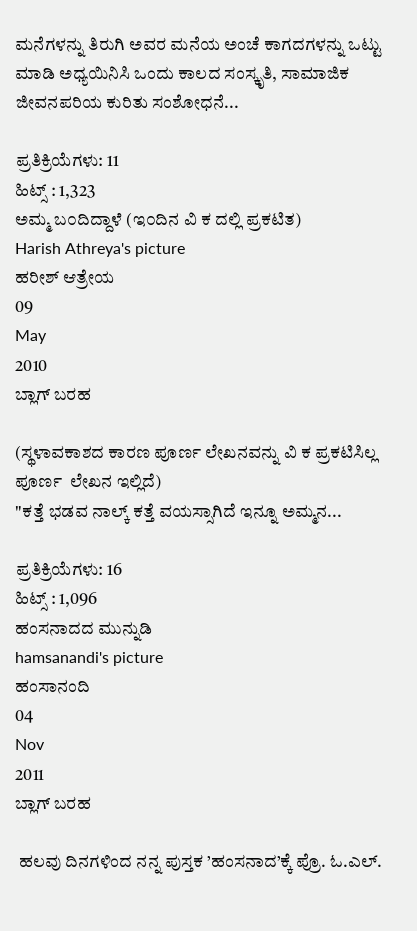ಮನೆಗಳನ್ನು ತಿರುಗಿ ಅವರ ಮನೆಯ ಅಂಚೆ ಕಾಗದಗಳನ್ನು ಒಟ್ಟು ಮಾಡಿ ಅಧ್ಯಯಿನಿಸಿ ಒಂದು ಕಾಲದ ಸಂಸ್ಕೃತಿ, ಸಾಮಾಜಿಕ ಜೀವನಪರಿಯ ಕುರಿತು ಸಂಶೋಧನೆ...

ಪ್ರತಿಕ್ರಿಯೆಗಳು: 11
ಹಿಟ್ಸ್ : 1,323
ಅಮ್ಮ ಬ೦ದಿದ್ದಾಳೆ (ಇ೦ದಿನ ವಿ ಕ ದಲ್ಲಿ ಪ್ರಕಟಿತ)
Harish Athreya's picture
ಹರೀಶ್ ಆತ್ರೇಯ
09
May
2010
ಬ್ಲಾಗ್ ಬರಹ

(ಸ್ಥಳಾವಕಾಶದ ಕಾರಣ ಪೂರ್ಣ ಲೇಖನವನ್ನು ವಿ ಕ ಪ್ರಕಟಿಸಿಲ್ಲ  ಪೂರ್ಣ  ಲೇಖನ ಇಲ್ಲಿದೆ)
"ಕತ್ತೆ ಭಡವ ನಾಲ್ಕ್ ಕತ್ತೆ ವಯಸ್ಸಾಗಿದೆ ಇನ್ನೂ ಅಮ್ಮನ...

ಪ್ರತಿಕ್ರಿಯೆಗಳು: 16
ಹಿಟ್ಸ್ : 1,096
ಹಂಸನಾದದ ಮುನ್ನುಡಿ
hamsanandi's picture
ಹಂಸಾನಂದಿ
04
Nov
2011
ಬ್ಲಾಗ್ ಬರಹ

 ಹಲವು ದಿನಗಳಿಂದ ನನ್ನ ಪುಸ್ತಕ ’ಹಂಸನಾದ’ಕ್ಕೆ ಪ್ರೊ. ಓ.ಎಲ್.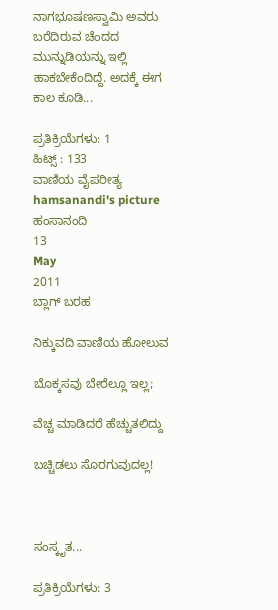ನಾಗಭೂಷಣಸ್ವಾಮಿ ಅವರು ಬರೆದಿರುವ ಚೆಂದದ ಮುನ್ನುಡಿಯನ್ನು ಇಲ್ಲಿ ಹಾಕಬೇಕೆಂದಿದ್ದೆ. ಅದಕ್ಕೆ ಈಗ ಕಾಲ ಕೂಡಿ...

ಪ್ರತಿಕ್ರಿಯೆಗಳು: 1
ಹಿಟ್ಸ್ : 133
ವಾಣಿಯ ವೈಪರೀತ್ಯ
hamsanandi's picture
ಹಂಸಾನಂದಿ
13
May
2011
ಬ್ಲಾಗ್ ಬರಹ

ನಿಕ್ಕುವದಿ ವಾಣಿಯ ಹೋಲುವ

ಬೊಕ್ಕಸವು ಬೇರೆಲ್ಲೂ ಇಲ್ಲ;

ವೆಚ್ಚ ಮಾಡಿದರೆ ಹೆಚ್ಚುತಲಿದ್ದು

ಬಚ್ಚಿಡಲು ಸೊರಗುವುದಲ್ಲ!



ಸಂಸ್ಕೃತ...

ಪ್ರತಿಕ್ರಿಯೆಗಳು: 3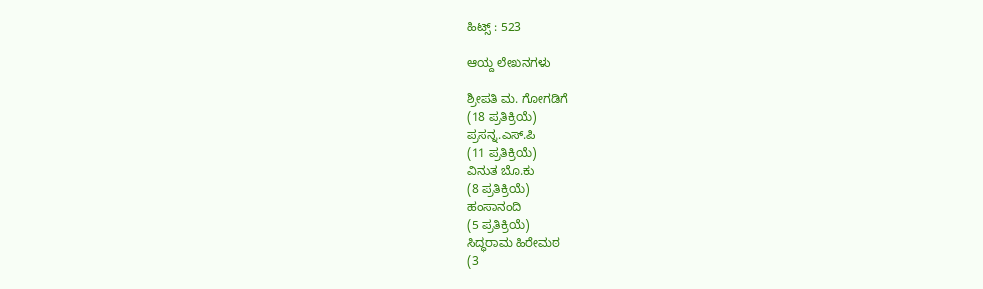ಹಿಟ್ಸ್ : 523

ಆಯ್ದ ಲೇಖನಗಳು

ಶ್ರೀಪತಿ ಮ. ಗೋಗಡಿಗೆ
(18 ಪ್ರತಿಕ್ರಿಯೆ)
ಪ್ರಸನ್ನ.ಎಸ್.ಪಿ
(11 ಪ್ರತಿಕ್ರಿಯೆ)
ವಿನುತ ಬೊ.ಕು
(8 ಪ್ರತಿಕ್ರಿಯೆ)
ಹಂಸಾನಂದಿ
(5 ಪ್ರತಿಕ್ರಿಯೆ)
ಸಿದ್ಧರಾಮ ಹಿರೇಮಠ
(3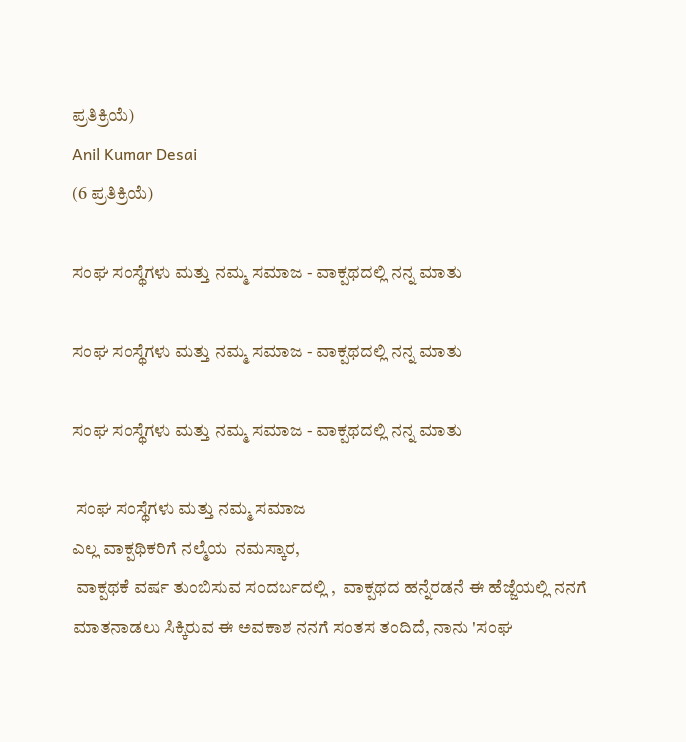ಪ್ರತಿಕ್ರಿಯೆ)
Anil Kumar Desai
(6 ಪ್ರತಿಕ್ರಿಯೆ)

ಸಂಘ ಸಂಸ್ಥೆಗಳು ಮತ್ತು ನಮ್ಮ ಸಮಾಜ - ವಾಕ್ಪಥದಲ್ಲಿ ನನ್ನ ಮಾತು

ಸಂಘ ಸಂಸ್ಥೆಗಳು ಮತ್ತು ನಮ್ಮ ಸಮಾಜ - ವಾಕ್ಪಥದಲ್ಲಿ ನನ್ನ ಮಾತು

ಸಂಘ ಸಂಸ್ಥೆಗಳು ಮತ್ತು ನಮ್ಮ ಸಮಾಜ - ವಾಕ್ಪಥದಲ್ಲಿ ನನ್ನ ಮಾತು

 ಸಂಘ ಸಂಸ್ಥೆಗಳು ಮತ್ತು ನಮ್ಮ ಸಮಾಜ
ಎಲ್ಲ ವಾಕ್ಪಥಿಕರಿಗೆ ನಲ್ಮೆಯ  ನಮಸ್ಕಾರ,
 ವಾಕ್ಪಥಕೆ ವರ್ಷ ತುಂಬಿಸುವ ಸಂದರ್ಬದಲ್ಲಿ ,  ವಾಕ್ಪಥದ ಹನ್ನೆರಡನೆ ಈ ಹೆಜ್ಜೆಯಲ್ಲಿ ನನಗೆ ಮಾತನಾಡಲು ಸಿಕ್ಕಿರುವ ಈ ಅವಕಾಶ ನನಗೆ ಸಂತಸ ತಂದಿದೆ, ನಾನು 'ಸಂಘ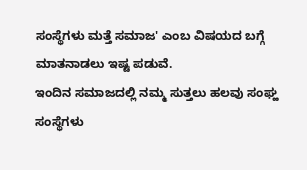ಸಂಸ್ಥೆಗಳು ಮತ್ತೆ ಸಮಾಜ' ಎಂಬ ವಿಷಯದ ಬಗ್ಗೆ ಮಾತನಾಡಲು ಇಷ್ಟ ಪಡುವೆ.
ಇಂದಿನ ಸಮಾಜದಲ್ಲಿ ನಮ್ಮ ಸುತ್ತಲು ಹಲವು ಸಂಘ್ಹ ಸಂಸ್ಥೆಗಳು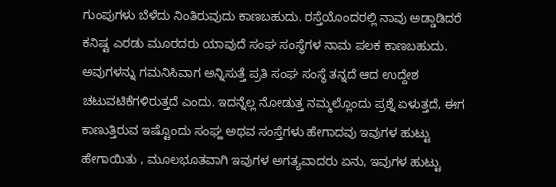ಗುಂಪುಗಳು ಬೆಳೆದು ನಿಂತಿರುವುದು ಕಾಣಬಹುದು. ರಸ್ತೆಯೊಂದರಲ್ಲಿ ನಾವು ಅಡ್ಡಾಡಿದರೆ ಕನಿಷ್ಟ ಎರಡು ಮೂರದರು ಯಾವುದೆ ಸಂಘ ಸಂಸ್ಥೆಗಳ ನಾಮ ಪಲಕ ಕಾಣಬಹುದು.  ಅವುಗಳನ್ನು ಗಮನಿಸಿವಾಗ ಅನ್ನಿಸುತ್ತೆ ಪ್ರತಿ ಸಂಘ ಸಂಸ್ಥೆ ತನ್ನದೆ ಆದ ಉದ್ದೇಶ ಚಟುವಟಿಕೆಗಳಿರುತ್ತದೆ ಎಂದು. ಇದನ್ನೆಲ್ಲ ನೋಡುತ್ತ ನಮ್ಮಲ್ಲೊಂದು ಪ್ರಶ್ನೆ ಏಳುತ್ತದೆ, ಈಗ ಕಾಣುತ್ತಿರುವ ಇಷ್ಟೊಂದು ಸಂಘ್ಹ ಅಥವ ಸಂಸ್ತೆಗಳು ಹೇಗಾದವು ಇವುಗಳ ಹುಟ್ಟು ಹೇಗಾಯಿತು , ಮೂಲಭೂತವಾಗಿ ಇವುಗಳ ಅಗತ್ಯವಾದರು ಏನು, ಇವುಗಳ ಹುಟ್ಟು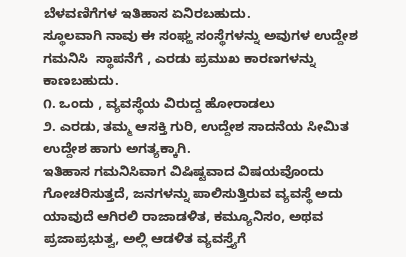ಬೆಳವಣಿಗೆಗಳ ಇತಿಹಾಸ ಏನಿರಬಹುದು.
ಸ್ಥೂಲವಾಗಿ ನಾವು ಈ ಸಂಘ್ಹ ಸಂಸ್ಥೆಗಳನ್ನು ಅವುಗಳ ಉದ್ದೇಶ ಗಮನಿಸಿ  ಸ್ಥಾಪನೆಗೆ , ಎರಡು ಪ್ರಮುಖ ಕಾರಣಗಳನ್ನು ಕಾಣಬಹುದು.
೧. ಒಂದು , ವ್ಯವಸ್ಥೆಯ ವಿರುದ್ದ ಹೋರಾಡಲು
೨. ಎರಡು, ತಮ್ಮ ಆಸಕ್ತಿ ಗುರಿ, ಉದ್ದೇಶ ಸಾದನೆಯ ಸೀಮಿತ ಉದ್ದೇಶ ಹಾಗು ಅಗತ್ಯಕ್ಕಾಗಿ.
ಇತಿಹಾಸ ಗಮನಿಸಿವಾಗ ವಿಷಿಷ್ಟವಾದ ವಿಷಯವೊಂದು ಗೋಚರಿಸುತ್ತದೆ, ಜನಗಳನ್ನು ಪಾಲಿಸುತ್ತಿರುವ ವ್ಯವಸ್ಥೆ ಅದು ಯಾವುದೆ ಆಗಿರಲಿ ರಾಜಾಡಳಿತ, ಕಮ್ಯೂನಿಸಂ, ಅಥವ ಪ್ರಜಾಪ್ರಭುತ್ವ, ಅಲ್ಲಿ ಆಡಳಿತ ವ್ಯವಸ್ತ್ಯೆಗೆ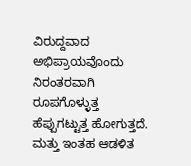ವಿರುದ್ದವಾದ ಅಭಿಪ್ರಾಯವೊಂದು ನಿರಂತರವಾಗಿ ರೂಪಗೊಳ್ಳುತ್ತ ಹೆಪ್ಪುಗಟ್ಟುತ್ತ ಹೋಗುತ್ತದೆ. ಮತ್ತು ಇಂತಹ ಆಡಳಿತ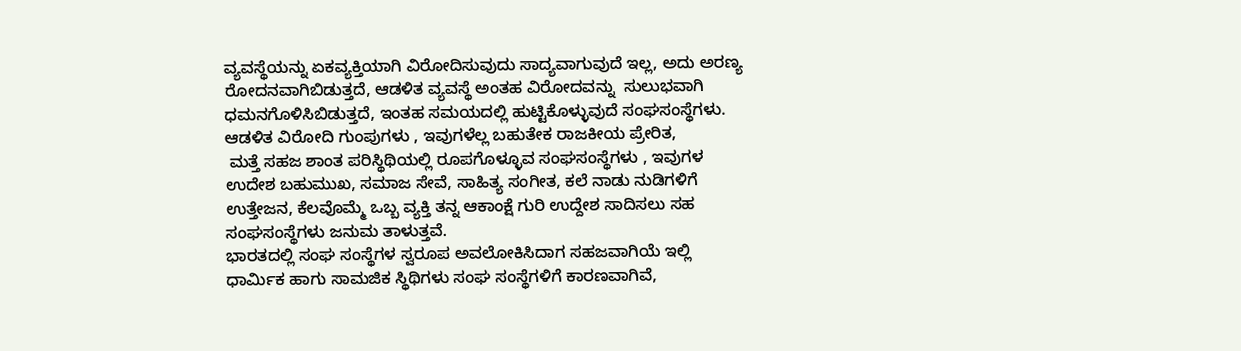ವ್ಯವಸ್ಥೆಯನ್ನು ಏಕವ್ಯಕ್ತಿಯಾಗಿ ವಿರೋದಿಸುವುದು ಸಾದ್ಯವಾಗುವುದೆ ಇಲ್ಲ, ಅದು ಅರಣ್ಯ ರೋದನವಾಗಿಬಿಡುತ್ತದೆ, ಆಡಳಿತ ವ್ಯವಸ್ಥೆ ಅಂತಹ ವಿರೋದವನ್ನು  ಸುಲುಭವಾಗಿ ಧಮನಗೊಳಿಸಿಬಿಡುತ್ತದೆ, ಇಂತಹ ಸಮಯದಲ್ಲಿ ಹುಟ್ಟಿಕೊಳ್ಳುವುದೆ ಸಂಘಸಂಸ್ಥೆಗಳು. ಆಡಳಿತ ವಿರೋದಿ ಗುಂಪುಗಳು , ಇವುಗಳೆಲ್ಲ ಬಹುತೇಕ ರಾಜಕೀಯ ಪ್ರೇರಿತ,
 ಮತ್ತೆ ಸಹಜ ಶಾಂತ ಪರಿಸ್ಥಿಥಿಯಲ್ಲಿ ರೂಪಗೊಳ್ಳೂವ ಸಂಘಸಂಸ್ಥೆಗಳು , ಇವುಗಳ ಉದೇಶ ಬಹುಮುಖ, ಸಮಾಜ ಸೇವೆ, ಸಾಹಿತ್ಯ ಸಂಗೀತ, ಕಲೆ ನಾಡು ನುಡಿಗಳಿಗೆ ಉತ್ತೇಜನ, ಕೆಲವೊಮ್ಮೆ ಒಬ್ಬ ವ್ಯಕ್ತಿ ತನ್ನ ಆಕಾಂಕ್ಷೆ ಗುರಿ ಉದ್ದೇಶ ಸಾದಿಸಲು ಸಹ ಸಂಘಸಂಸ್ಥೆಗಳು ಜನುಮ ತಾಳುತ್ತವೆ.
ಭಾರತದಲ್ಲಿ ಸಂಘ ಸಂಸ್ಥೆಗಳ ಸ್ವರೂಪ ಅವಲೋಕಿಸಿದಾಗ ಸಹಜವಾಗಿಯೆ ಇಲ್ಲಿ ಧಾರ್ಮಿಕ ಹಾಗು ಸಾಮಜಿಕ ಸ್ಥಿಥಿಗಳು ಸಂಘ ಸಂಸ್ಥೆಗಳಿಗೆ ಕಾರಣವಾಗಿವೆ,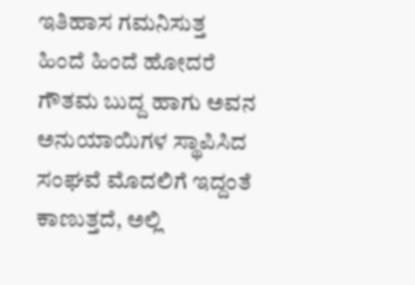ಇತಿಹಾಸ ಗಮನಿಸುತ್ತ ಹಿಂದೆ ಹಿಂದೆ ಹೋದರೆ ಗೌತಮ ಬುದ್ದ ಹಾಗು ಅವನ ಅನುಯಾಯಿಗಳ ಸ್ಥಾಪಿಸಿದ ಸಂಘವೆ ಮೊದಲಿಗೆ ಇದ್ದಂತೆ ಕಾಣುತ್ತದೆ, ಅಲ್ಲಿ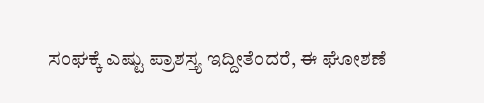ಸಂಘಕ್ಕೆ ಎಷ್ಟು ಪ್ರಾಶಸ್ತ್ಯ ಇದ್ದೀತೆಂದರೆ, ಈ ಘೋಶಣೆ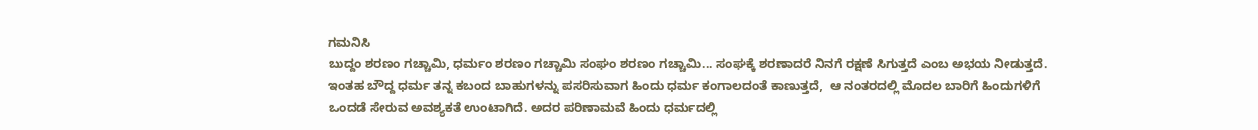ಗಮನಿಸಿ
ಬುದ್ದಂ ಶರಣಂ ಗಚ್ಚಾಮಿ, ಧರ್ಮಂ ಶರಣಂ ಗಚ್ಚಾಮಿ ಸಂಘಂ ಶರಣಂ ಗಚ್ಚಾಮಿ... ಸಂಘಕ್ಕೆ ಶರಣಾದರೆ ನಿನಗೆ ರಕ್ಷಣೆ ಸಿಗುತ್ತದೆ ಎಂಬ ಅಭಯ ನೀಡುತ್ತದೆ.
ಇಂತಹ ಬೌದ್ದ ಧರ್ಮ ತನ್ನ ಕಬಂದ ಬಾಹುಗಳನ್ನು ಪಸರಿಸುವಾಗ ಹಿಂದು ಧರ್ಮ ಕಂಗಾಲದಂತೆ ಕಾಣುತ್ತದೆ,  ಆ ನಂತರದಲ್ಲಿ ಮೊದಲ ಬಾರಿಗೆ ಹಿಂದುಗಳಿಗೆ ಒಂದಡೆ ಸೇರುವ ಅವಶ್ಯಕತೆ ಉಂಟಾಗಿದೆ. ಅದರ ಪರಿಣಾಮವೆ ಹಿಂದು ಧರ್ಮದಲ್ಲಿ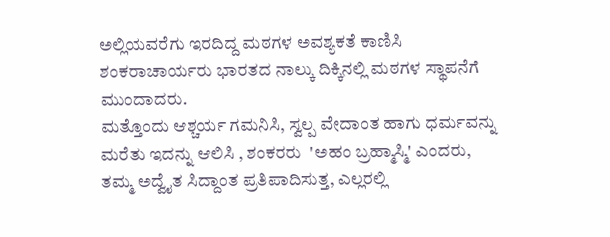ಅಲ್ಲಿಯವರೆಗು ಇರದಿದ್ದ ಮಠಗಳ ಅವಶ್ಯಕತೆ ಕಾಣಿಸಿ ಶಂಕರಾಚಾರ್ಯರು ಭಾರತದ ನಾಲ್ಕು ದಿಕ್ಕಿನಲ್ಲಿ ಮಠಗಳ ಸ್ಥಾಪನೆಗೆ ಮುಂದಾದರು.
ಮತ್ತೊಂದು ಆಶ್ಚರ್ಯ ಗಮನಿಸಿ, ಸ್ವಲ್ಪ ವೇದಾಂತ ಹಾಗು ಧರ್ಮವನ್ನು ಮರೆತು ಇದನ್ನು ಆಲಿಸಿ , ಶಂಕರರು  'ಅಹಂ ಬ್ರಹ್ಮಾಸ್ಮಿ' ಎಂದರು, ತಮ್ಮ ಅದ್ವೈತ ಸಿದ್ದಾಂತ ಪ್ರತಿಪಾದಿಸುತ್ತ, ಎಲ್ಲರಲ್ಲಿ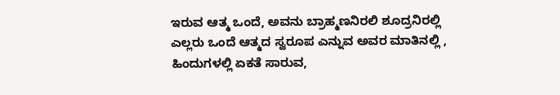ಇರುವ ಆತ್ಮ ಒಂದೆ, ಅವನು ಬ್ರಾಹ್ಮಣನಿರಲಿ ಶೂದ್ರನಿರಲ್ಲಿ ಎಲ್ಲರು ಒಂದೆ ಆತ್ಮದ ಸ್ವರೂಪ ಎನ್ನುವ ಅವರ ಮಾತಿನಲ್ಲಿ , ಹಿಂದುಗಳಲ್ಲಿ ಏಕತೆ ಸಾರುವ,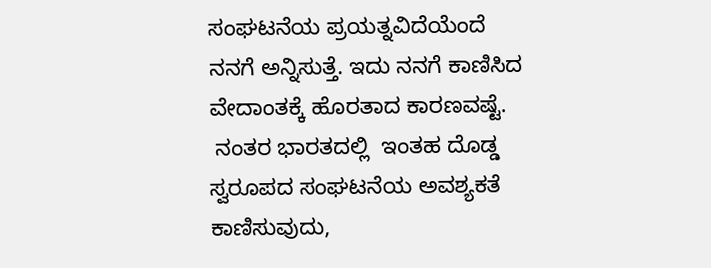ಸಂಘಟನೆಯ ಪ್ರಯತ್ನವಿದೆಯೆಂದೆ  ನನಗೆ ಅನ್ನಿಸುತ್ತೆ. ಇದು ನನಗೆ ಕಾಣಿಸಿದ ವೇದಾಂತಕ್ಕೆ ಹೊರತಾದ ಕಾರಣವಷ್ಟೆ.
 ನಂತರ ಭಾರತದಲ್ಲಿ  ಇಂತಹ ದೊಡ್ಡ ಸ್ವರೂಪದ ಸಂಘಟನೆಯ ಅವಶ್ಯಕತೆ ಕಾಣಿಸುವುದು,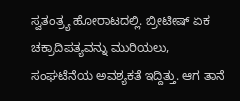ಸ್ವತಂತ್ರ್ಯ ಹೋರಾಟದಲ್ಲಿ. ಬ್ರೀಟೀಷ್ ಏಕ ಚಕ್ರಾದಿಪತ್ಯವನ್ನು ಮುರಿಯಲು, ಸಂಘಟೆನೆಯ ಅವಶ್ಯಕತೆ ಇದ್ದಿತ್ತು. ಆಗ ತಾನೆ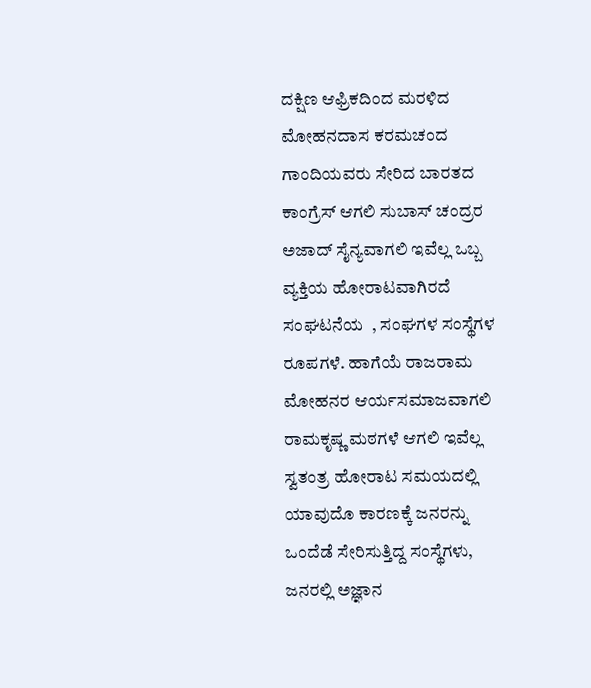ದಕ್ಷಿಣ ಆಫ್ರಿಕದಿಂದ ಮರಳಿದ ಮೋಹನದಾಸ ಕರಮಚಂದ ಗಾಂದಿಯವರು ಸೇರಿದ ಬಾರತದ ಕಾಂಗ್ರೆಸ್ ಆಗಲಿ ಸುಬಾಸ್ ಚಂದ್ರರ ಅಜಾದ್ ಸೈನ್ಯವಾಗಲಿ ಇವೆಲ್ಲ ಒಬ್ಬ ವ್ಯಕ್ತಿಯ ಹೋರಾಟವಾಗಿರದೆ ಸಂಘಟನೆಯ  , ಸಂಘಗಳ ಸಂಸ್ಥೆಗಳ ರೂಪಗಳೆ. ಹಾಗೆಯೆ ರಾಜರಾಮ ಮೋಹನರ ಆರ್ಯಸಮಾಜವಾಗಲಿ ರಾಮಕೃಷ್ಣ ಮಠಗಳೆ ಆಗಲಿ ಇವೆಲ್ಲ ಸ್ವತಂತ್ರ ಹೋರಾಟ ಸಮಯದಲ್ಲಿ ಯಾವುದೊ ಕಾರಣಕ್ಕೆ ಜನರನ್ನು ಒಂದೆಡೆ ಸೇರಿಸುತ್ತಿದ್ದ ಸಂಸ್ಥೆಗಳು, ಜನರಲ್ಲಿ ಅಜ್ಞಾನ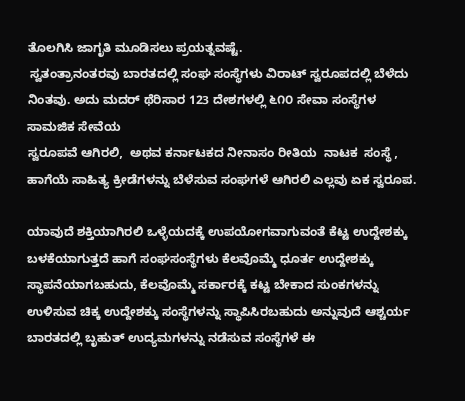ತೊಲಗಿಸಿ ಜಾಗೃತಿ ಮೂಡಿಸಲು ಪ್ರಯತ್ನವಷ್ಟೆ.
 ಸ್ವತಂತ್ರಾನಂತರವು ಬಾರತದಲ್ಲಿ ಸಂಘ ಸಂಸ್ಥೆಗಳು ವಿರಾಟ್ ಸ್ವರೂಪದಲ್ಲಿ ಬೆಳೆದು ನಿಂತವು. ಅದು ಮದರ್ ಥೆರಿಸಾರ 123 ದೇಶಗಳಲ್ಲಿ ೬೧೦ ಸೇವಾ ಸಂಸ್ಥೆಗಳ ಸಾಮಜಿಕ ಸೇವೆಯ
ಸ್ವರೂಪವೆ ಆಗಿರಲಿ,  ಅಥವ ಕರ್ನಾಟಕದ ನೀನಾಸಂ ರೀತಿಯ  ನಾಟಕ  ಸಂಸ್ಥೆ , ಹಾಗೆಯೆ ಸಾಹಿತ್ಯ ಕ್ರೀಡೆಗಳನ್ನು ಬೆಳೆಸುವ ಸಂಘಗಳೆ ಆಗಿರಲಿ ಎಲ್ಲವು ಏಕ ಸ್ವರೂಪ.

ಯಾವುದೆ ಶಕ್ತಿಯಾಗಿರಲಿ ಒಳ್ಳೆಯದಕ್ಕೆ ಉಪಯೋಗವಾಗುವಂತೆ ಕೆಟ್ಟ ಉದ್ದೇಶಕ್ಕು ಬಳಕೆಯಾಗುತ್ತದೆ ಹಾಗೆ ಸಂಘಸಂಸ್ಥೆಗಳು ಕೆಲವೊಮ್ಮೆ ಧೂರ್ತ ಉದ್ದೇಶಕ್ಕು ಸ್ಥಾಪನೆಯಾಗಬಹುದು, ಕೆಲವೊಮ್ಮೆ ಸರ್ಕಾರಕ್ಕೆ ಕಟ್ಟ ಬೇಕಾದ ಸುಂಕಗಳನ್ನು ಉಳಿಸುವ ಚಿಕ್ಕ ಉದ್ದೇಶಕ್ಕು ಸಂಸ್ಥೆಗಳನ್ನು ಸ್ಥಾಪಿಸಿರಬಹುದು ಅನ್ನುವುದೆ ಆಶ್ಚರ್ಯ ಬಾರತದಲ್ಲಿ ಬೃಹುತ್ ಉದ್ಯಮಗಳನ್ನು ನಡೆಸುವ ಸಂಸ್ಥೆಗಳೆ ಈ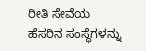ರೀತಿ ಸೇವೆಯ ಹೆಸರಿನ ಸಂಸ್ಥೆಗಳನ್ನು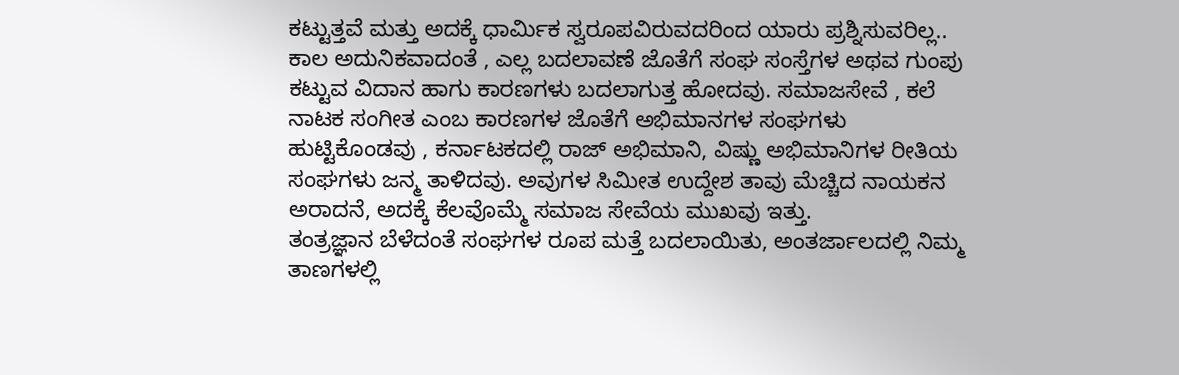ಕಟ್ಟುತ್ತವೆ ಮತ್ತು ಅದಕ್ಕೆ ಧಾರ್ಮಿಕ ಸ್ವರೂಪವಿರುವದರಿಂದ ಯಾರು ಪ್ರಶ್ನಿಸುವರಿಲ್ಲ..
ಕಾಲ ಅದುನಿಕವಾದಂತೆ , ಎಲ್ಲ ಬದಲಾವಣೆ ಜೊತೆಗೆ ಸಂಘ ಸಂಸ್ತೆಗಳ ಅಥವ ಗುಂಪು ಕಟ್ಟುವ ವಿದಾನ ಹಾಗು ಕಾರಣಗಳು ಬದಲಾಗುತ್ತ ಹೋದವು. ಸಮಾಜಸೇವೆ , ಕಲೆ ನಾಟಕ ಸಂಗೀತ ಎಂಬ ಕಾರಣಗಳ ಜೊತೆಗೆ ಅಭಿಮಾನಗಳ ಸಂಘಗಳು ಹುಟ್ಟಿಕೊಂಡವು , ಕರ್ನಾಟಕದಲ್ಲಿ ರಾಜ್ ಅಭಿಮಾನಿ, ವಿಷ್ಣು ಅಭಿಮಾನಿಗಳ ರೀತಿಯ ಸಂಘಗಳು ಜನ್ಮ ತಾಳಿದವು. ಅವುಗಳ ಸಿಮೀತ ಉದ್ದೇಶ ತಾವು ಮೆಚ್ಚಿದ ನಾಯಕನ ಅರಾದನೆ, ಅದಕ್ಕೆ ಕೆಲವೊಮ್ಮೆ ಸಮಾಜ ಸೇವೆಯ ಮುಖವು ಇತ್ತು.
ತಂತ್ರಜ್ಞಾನ ಬೆಳೆದಂತೆ ಸಂಘಗಳ ರೂಪ ಮತ್ತೆ ಬದಲಾಯಿತು, ಅಂತರ್ಜಾಲದಲ್ಲಿ ನಿಮ್ಮ ತಾಣಗಳಲ್ಲಿ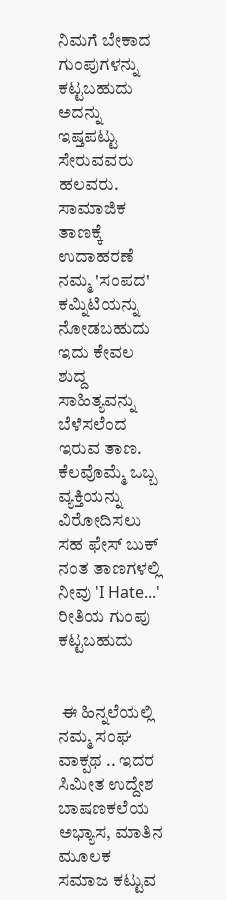ನಿಮಗೆ ಬೇಕಾದ ಗುಂಪುಗಳನ್ನು ಕಟ್ಟಬಹುದು ಅದನ್ನು ಇಷ್ತಪಟ್ಟು ಸೇರುವವರು ಹಲವರು. ಸಾಮಾಜಿಕ ತಾಣಕ್ಕೆ ಉದಾಹರಣೆ ನಮ್ಮ 'ಸಂಪದ' ಕಮ್ನಿಟಿಯನ್ನು ನೋಡಬಹುದು ಇದು ಕೇವಲ ಶುದ್ದ ಸಾಹಿತ್ಯವನ್ನು ಬೆಳೆಸಲೆಂದ ಇರುವ ತಾಣ.
ಕೆಲವೊಮ್ಮೆ ಒಬ್ಬ ವ್ಯಕ್ತಿಯನ್ನು ವಿರೋದಿಸಲು ಸಹ ಫೇಸ್ ಬುಕ್ ನಂತ ತಾಣಗಳಲ್ಲಿ ನೀವು 'I Hate...' ರೀತಿಯ ಗುಂಪು  ಕಟ್ಟಬಹುದು


 ಈ ಹಿನ್ನಲೆಯಲ್ಲಿ  ನಮ್ಮ ಸಂಘ ವಾಕ್ಪಥ .. ಇದರ ಸಿಮೀತ ಉದ್ದೇಶ ಬಾಷಣಕಲೆಯ ಅಭ್ಯಾಸ, ಮಾತಿನ ಮೂಲಕ ಸಮಾಜ ಕಟ್ಟುವ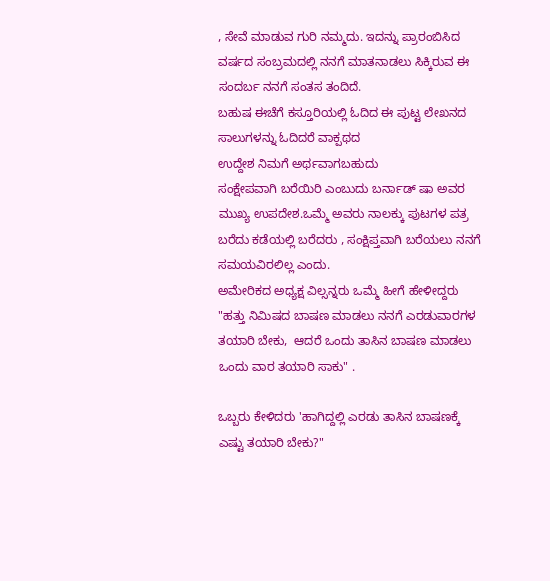, ಸೇವೆ ಮಾಡುವ ಗುರಿ ನಮ್ಮದು. ಇದನ್ನು ಪ್ರಾರಂಬಿಸಿದ ವರ್ಷದ ಸಂಬ್ರಮದಲ್ಲಿ ನನಗೆ ಮಾತನಾಡಲು ಸಿಕ್ಕಿರುವ ಈ ಸಂದರ್ಬ ನನಗೆ ಸಂತಸ ತಂದಿದೆ.
ಬಹುಷ ಈಚೆಗೆ ಕಸ್ತೂರಿಯಲ್ಲಿ ಓದಿದ ಈ ಪುಟ್ಟ ಲೇಖನದ ಸಾಲುಗಳನ್ನು ಓದಿದರೆ ವಾಕ್ಪಥದ
ಉದ್ದೇಶ ನಿಮಗೆ ಅರ್ಥವಾಗಬಹುದು
ಸಂಕ್ಷೇಪವಾಗಿ ಬರೆಯಿರಿ ಎಂಬುದು ಬರ್ನಾಡ್ ಷಾ ಅವರ ಮುಖ್ಯ ಉಪದೇಶ.ಒಮ್ಮೆ ಅವರು ನಾಲಕ್ಕು ಪುಟಗಳ ಪತ್ರ ಬರೆದು ಕಡೆಯಲ್ಲಿ ಬರೆದರು , ಸಂಕ್ಷಿಪ್ತವಾಗಿ ಬರೆಯಲು ನನಗೆ ಸಮಯವಿರಲಿಲ್ಲ ಎಂದು.
ಅಮೇರಿಕದ ಅಧ್ಯಕ್ಷ ವಿಲ್ಸನ್ನರು ಒಮ್ಮೆ ಹೀಗೆ ಹೇಳೀದ್ದರು "ಹತ್ತು ನಿಮಿಷದ ಬಾಷಣ ಮಾಡಲು ನನಗೆ ಎರಡುವಾರಗಳ ತಯಾರಿ ಬೇಕು,  ಆದರೆ ಒಂದು ತಾಸಿನ ಬಾಷಣ ಮಾಡಲು ಒಂದು ವಾರ ತಯಾರಿ ಸಾಕು" .

ಒಬ್ಬರು ಕೇಳಿದರು 'ಹಾಗಿದ್ದಲ್ಲಿ ಎರಡು ತಾಸಿನ ಬಾಷಣಕ್ಕೆ ಎಷ್ಟು ತಯಾರಿ ಬೇಕು?"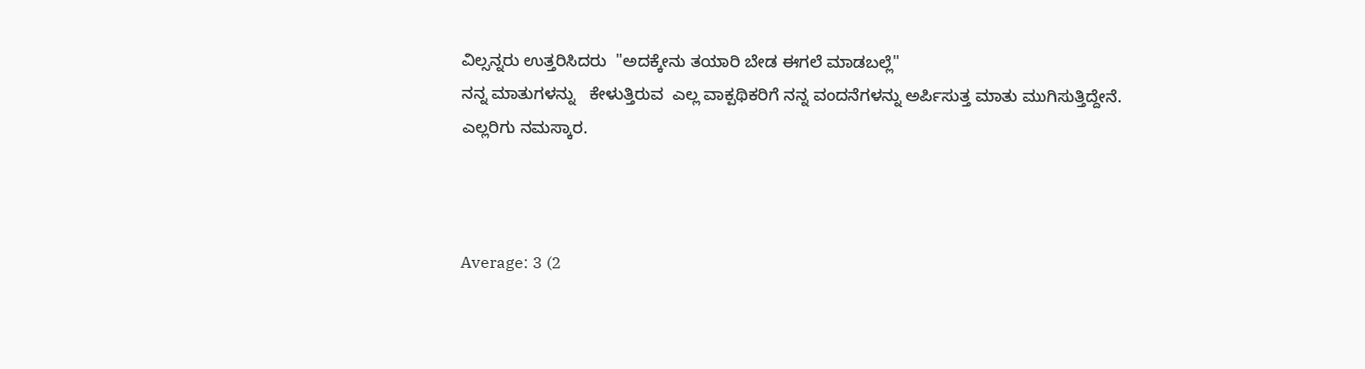ವಿಲ್ಸನ್ನರು ಉತ್ತರಿಸಿದರು  "ಅದಕ್ಕೇನು ತಯಾರಿ ಬೇಡ ಈಗಲೆ ಮಾಡಬಲ್ಲೆ"
ನನ್ನ ಮಾತುಗಳನ್ನು   ಕೇಳುತ್ತಿರುವ  ಎಲ್ಲ ವಾಕ್ಪಥಿಕರಿಗೆ ನನ್ನ ವಂದನೆಗಳನ್ನು ಅರ್ಪಿಸುತ್ತ ಮಾತು ಮುಗಿಸುತ್ತಿದ್ದೇನೆ.
ಎಲ್ಲರಿಗು ನಮಸ್ಕಾರ.



Average: 3 (2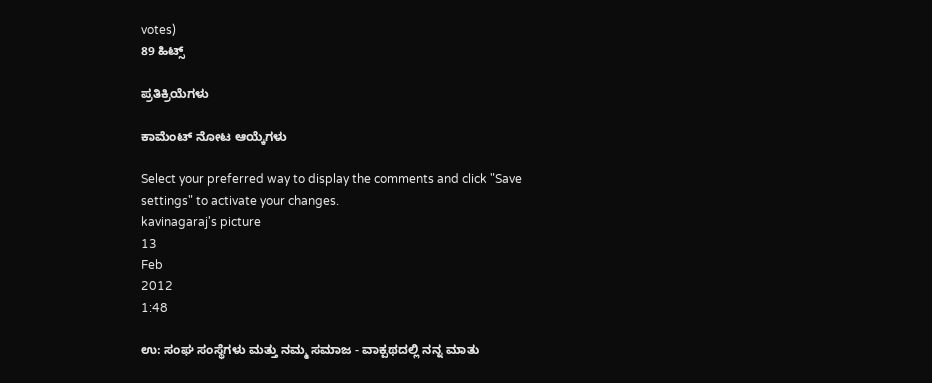votes)
89 ಹಿಟ್ಸ್

ಪ್ರತಿಕ್ರಿಯೆಗಳು

ಕಾಮೆಂಟ್ ನೋಟ ಆಯ್ಕೆಗಳು

Select your preferred way to display the comments and click "Save settings" to activate your changes.
kavinagaraj's picture
13
Feb
2012
1:48

ಉ: ಸಂಘ ಸಂಸ್ಥೆಗಳು ಮತ್ತು ನಮ್ಮ ಸಮಾಜ - ವಾಕ್ಪಥದಲ್ಲಿ ನನ್ನ ಮಾತು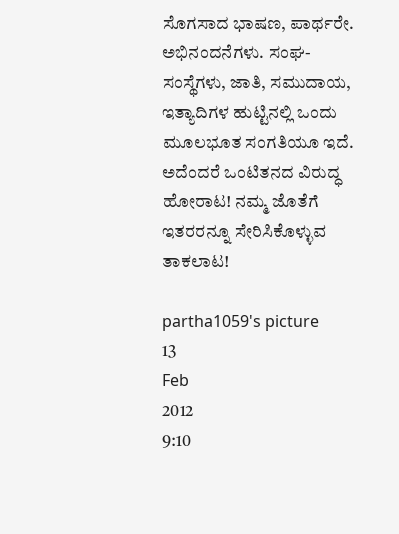ಸೊಗಸಾದ ಭಾಷಣ, ಪಾರ್ಥರೇ. ಅಭಿನಂದನೆಗಳು. ಸಂಘ-ಸಂಸ್ಥೆಗಳು, ಜಾತಿ, ಸಮುದಾಯ, ಇತ್ಯಾದಿಗಳ ಹುಟ್ಟಿನಲ್ಲಿ ಒಂದು ಮೂಲಭೂತ ಸಂಗತಿಯೂ ಇದೆ. ಅದೆಂದರೆ ಒಂಟಿತನದ ವಿರುದ್ಧ ಹೋರಾಟ! ನಮ್ಮ ಜೊತೆಗೆ ಇತರರನ್ನೂ ಸೇರಿಸಿಕೊಳ್ಳುವ ತಾಕಲಾಟ!

partha1059's picture
13
Feb
2012
9:10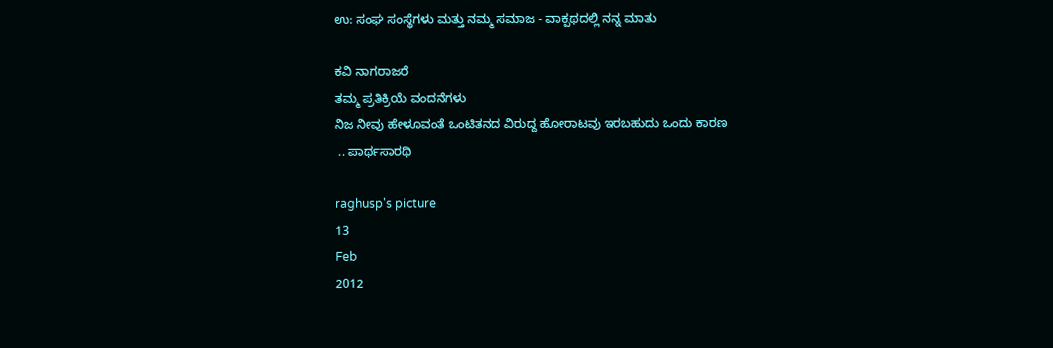ಉ: ಸಂಘ ಸಂಸ್ಥೆಗಳು ಮತ್ತು ನಮ್ಮ ಸಮಾಜ - ವಾಕ್ಪಥದಲ್ಲಿ ನನ್ನ ಮಾತು

ಕವಿ ನಾಗರಾಜರೆ
ತಮ್ಮ ಪ್ರತಿಕ್ರಿಯೆ ವಂದನೆಗಳು
ನಿಜ ನೀವು ಹೇಳೂವಂತೆ ಒಂಟಿತನದ ವಿರುದ್ದ ಹೋರಾಟವು ಇರಬಹುದು ಒಂದು ಕಾರಣ‌
 .. ಪಾರ್ಥಸಾರಥಿ

raghusp's picture
13
Feb
2012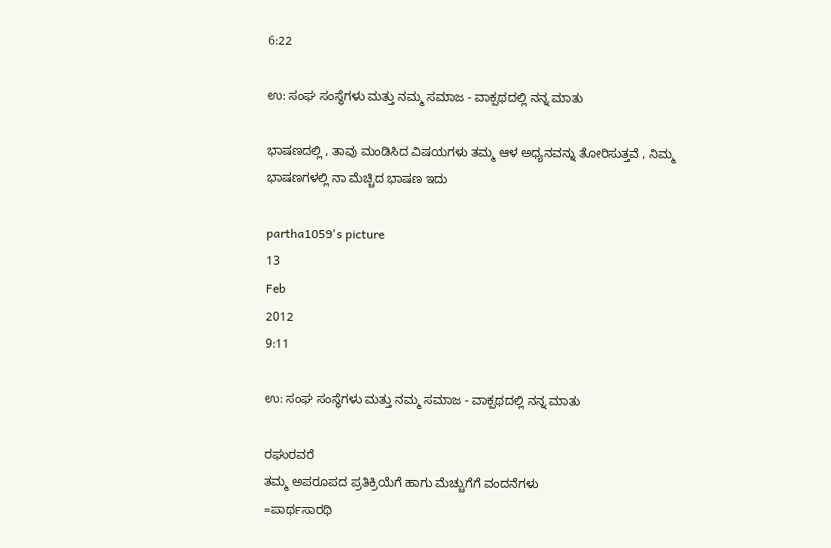6:22

ಉ: ಸಂಘ ಸಂಸ್ಥೆಗಳು ಮತ್ತು ನಮ್ಮ ಸಮಾಜ - ವಾಕ್ಪಥದಲ್ಲಿ ನನ್ನ ಮಾತು

ಭಾಷಣದಲ್ಲಿ , ತಾವು ಮಂಡಿಸಿದ ವಿಷಯಗಳು ತಮ್ಮ ಆಳ ಅಧ್ಯನವನ್ನು ತೋರಿಸುತ್ತವೆ , ನಿಮ್ಮ ಭಾಷಣಗಳಲ್ಲಿ ನಾ ಮೆಚ್ಚಿದ ಭಾಷಣ ಇದು

partha1059's picture
13
Feb
2012
9:11

ಉ: ಸಂಘ ಸಂಸ್ಥೆಗಳು ಮತ್ತು ನಮ್ಮ ಸಮಾಜ - ವಾಕ್ಪಥದಲ್ಲಿ ನನ್ನ ಮಾತು

ರಘುರವರೆ
ತಮ್ಮ ಅಪರೂಪದ ಪ್ರತಿಕ್ರಿಯೆಗೆ ಹಾಗು ಮೆಚ್ಚುಗೆಗೆ ವಂದನೆಗಳು
=ಪಾರ್ಥಸಾರಥಿ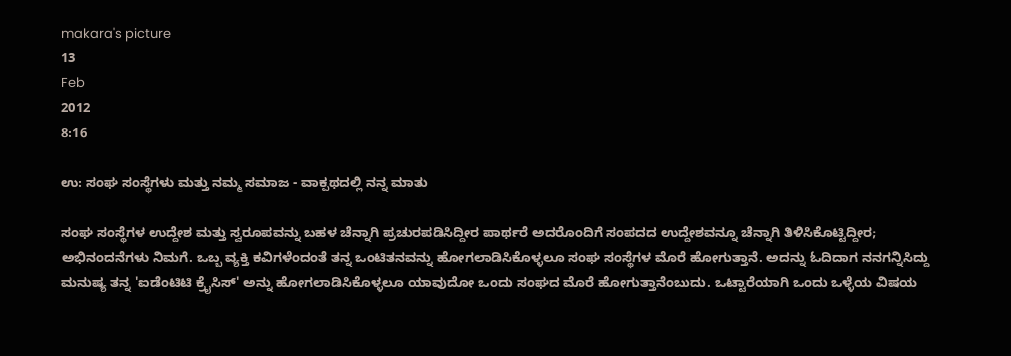makara's picture
13
Feb
2012
8:16

ಉ: ಸಂಘ ಸಂಸ್ಥೆಗಳು ಮತ್ತು ನಮ್ಮ ಸಮಾಜ - ವಾಕ್ಪಥದಲ್ಲಿ ನನ್ನ ಮಾತು

ಸಂಘ ಸಂಸ್ಥೆಗಳ ಉದ್ದೇಶ ಮತ್ತು ಸ್ವರೂಪವನ್ನು ಬಹಳ ಚೆನ್ನಾಗಿ ಪ್ರಚುರಪಡಿಸಿದ್ದೀರ ಪಾರ್ಥರೆ ಅದರೊಂದಿಗೆ ಸಂಪದದ ಉದ್ದೇಶವನ್ನೂ ಚೆನ್ನಾಗಿ ತಿಳಿಸಿಕೊಟ್ಟಿದ್ದೀರ; ಅಭಿನಂದನೆಗಳು ನಿಮಗೆ. ಒಬ್ಬ ವ್ಯಕ್ತಿ ಕವಿಗಳೆಂದಂತೆ ತನ್ನ ಒಂಟಿತನವನ್ನು ಹೋಗಲಾಡಿಸಿಕೊಳ್ಳಲೂ ಸಂಘ ಸಂಸ್ಥೆಗಳ ಮೊರೆ ಹೋಗುತ್ತಾನೆ. ಅದನ್ನು ಓದಿದಾಗ ನನಗನ್ನಿಸಿದ್ದು ಮನುಷ್ಯ ತನ್ನ 'ಐಡೆಂಟಿಟಿ ಕ್ರೈಸಿಸ್' ಅನ್ನು ಹೋಗಲಾಡಿಸಿಕೊಳ್ಳಲೂ ಯಾವುದೋ ಒಂದು ಸಂಘದ ಮೊರೆ ಹೋಗುತ್ತಾನೆಂಬುದು. ಒಟ್ಟಾರೆಯಾಗಿ ಒಂದು ಒಳ್ಳೆಯ ವಿಷಯ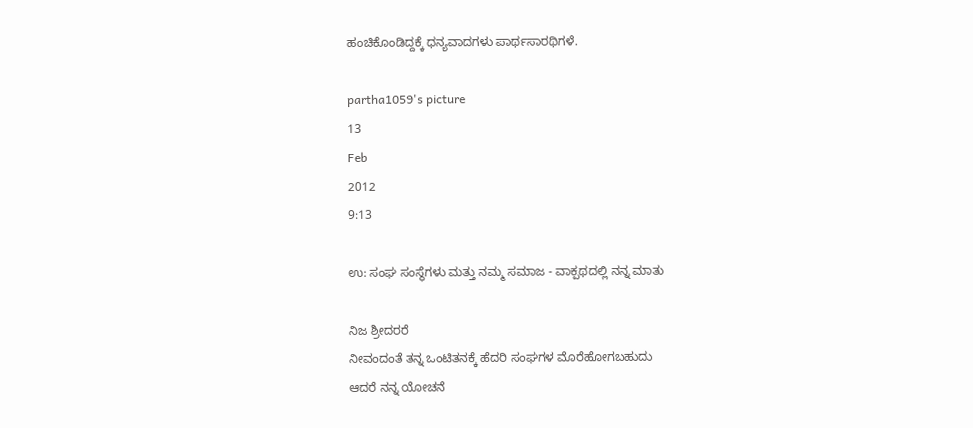ಹಂಚಿಕೊಂಡಿದ್ದಕ್ಕೆ ಧನ್ಯವಾದಗಳು ಪಾರ್ಥಸಾರಥಿಗಳೆ.

partha1059's picture
13
Feb
2012
9:13

ಉ: ಸಂಘ ಸಂಸ್ಥೆಗಳು ಮತ್ತು ನಮ್ಮ ಸಮಾಜ - ವಾಕ್ಪಥದಲ್ಲಿ ನನ್ನ ಮಾತು

ನಿಜ ಶ್ರೀದರರೆ
ನೀವಂದಂತೆ ತನ್ನ ಒಂಟಿತನಕ್ಕೆ ಹೆದರಿ ಸಂಘಗಳ ಮೊರೆಹೋಗಬಹುದು
ಆದರೆ ನನ್ನ ಯೋಚನೆ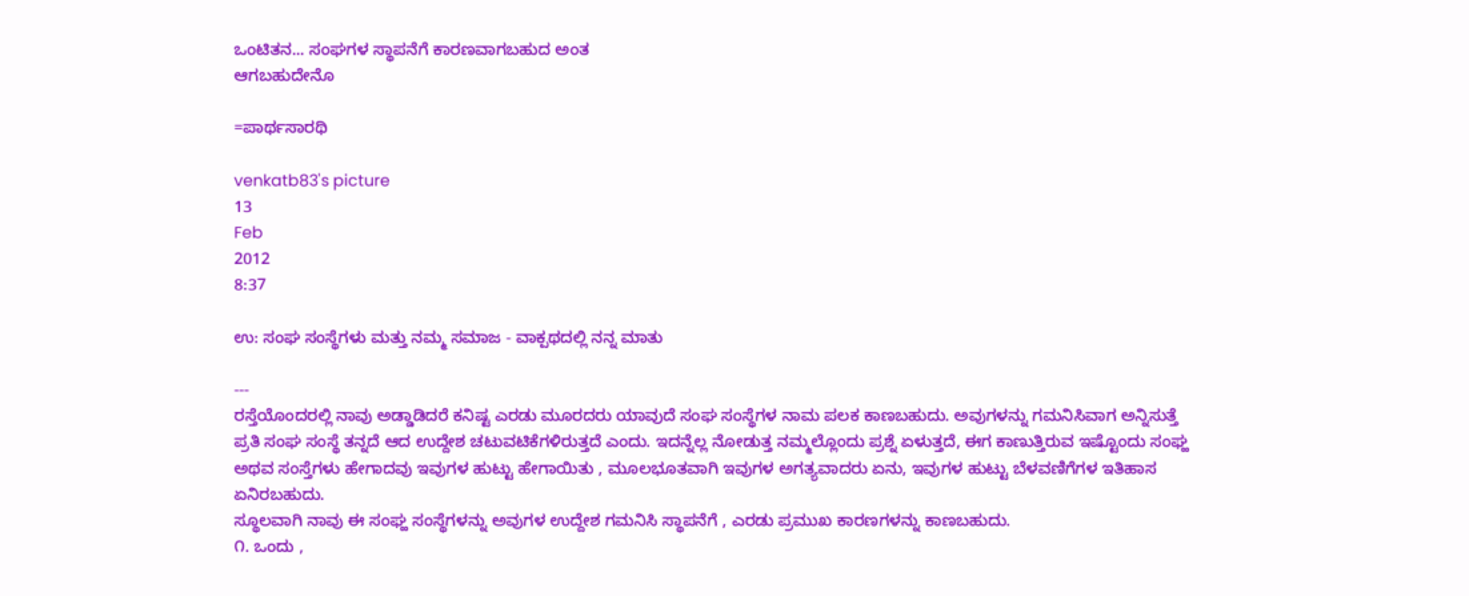ಒಂಟಿತನ... ಸಂಘಗಳ ಸ್ಥಾಪನೆಗೆ ಕಾರಣವಾಗಬಹುದ ಅಂತ‌
ಆಗಬಹುದೇನೊ

=ಪಾರ್ಥಸಾರಥಿ

venkatb83's picture
13
Feb
2012
8:37

ಉ: ಸಂಘ ಸಂಸ್ಥೆಗಳು ಮತ್ತು ನಮ್ಮ ಸಮಾಜ - ವಾಕ್ಪಥದಲ್ಲಿ ನನ್ನ ಮಾತು

---
ರಸ್ತೆಯೊಂದರಲ್ಲಿ ನಾವು ಅಡ್ಡಾಡಿದರೆ ಕನಿಷ್ಟ ಎರಡು ಮೂರದರು ಯಾವುದೆ ಸಂಘ ಸಂಸ್ಥೆಗಳ ನಾಮ ಪಲಕ ಕಾಣಬಹುದು. ಅವುಗಳನ್ನು ಗಮನಿಸಿವಾಗ ಅನ್ನಿಸುತ್ತೆ ಪ್ರತಿ ಸಂಘ ಸಂಸ್ಥೆ ತನ್ನದೆ ಆದ ಉದ್ದೇಶ ಚಟುವಟಿಕೆಗಳಿರುತ್ತದೆ ಎಂದು. ಇದನ್ನೆಲ್ಲ ನೋಡುತ್ತ ನಮ್ಮಲ್ಲೊಂದು ಪ್ರಶ್ನೆ ಏಳುತ್ತದೆ, ಈಗ ಕಾಣುತ್ತಿರುವ ಇಷ್ಟೊಂದು ಸಂಘ್ಹ ಅಥವ ಸಂಸ್ತೆಗಳು ಹೇಗಾದವು ಇವುಗಳ ಹುಟ್ಟು ಹೇಗಾಯಿತು , ಮೂಲಭೂತವಾಗಿ ಇವುಗಳ ಅಗತ್ಯವಾದರು ಏನು, ಇವುಗಳ ಹುಟ್ಟು ಬೆಳವಣಿಗೆಗಳ ಇತಿಹಾಸ ಏನಿರಬಹುದು.
ಸ್ಥೂಲವಾಗಿ ನಾವು ಈ ಸಂಘ್ಹ ಸಂಸ್ಥೆಗಳನ್ನು ಅವುಗಳ ಉದ್ದೇಶ ಗಮನಿಸಿ ಸ್ಥಾಪನೆಗೆ , ಎರಡು ಪ್ರಮುಖ ಕಾರಣಗಳನ್ನು ಕಾಣಬಹುದು.
೧. ಒಂದು ,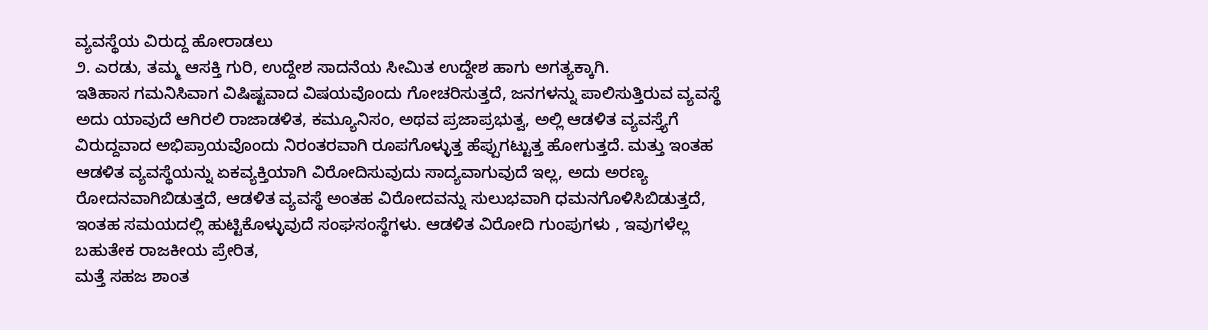ವ್ಯವಸ್ಥೆಯ ವಿರುದ್ದ ಹೋರಾಡಲು
೨. ಎರಡು, ತಮ್ಮ ಆಸಕ್ತಿ ಗುರಿ, ಉದ್ದೇಶ ಸಾದನೆಯ ಸೀಮಿತ ಉದ್ದೇಶ ಹಾಗು ಅಗತ್ಯಕ್ಕಾಗಿ.
ಇತಿಹಾಸ ಗಮನಿಸಿವಾಗ ವಿಷಿಷ್ಟವಾದ ವಿಷಯವೊಂದು ಗೋಚರಿಸುತ್ತದೆ, ಜನಗಳನ್ನು ಪಾಲಿಸುತ್ತಿರುವ ವ್ಯವಸ್ಥೆ ಅದು ಯಾವುದೆ ಆಗಿರಲಿ ರಾಜಾಡಳಿತ, ಕಮ್ಯೂನಿಸಂ, ಅಥವ ಪ್ರಜಾಪ್ರಭುತ್ವ, ಅಲ್ಲಿ ಆಡಳಿತ ವ್ಯವಸ್ತ್ಯೆಗೆ ವಿರುದ್ದವಾದ ಅಭಿಪ್ರಾಯವೊಂದು ನಿರಂತರವಾಗಿ ರೂಪಗೊಳ್ಳುತ್ತ ಹೆಪ್ಪುಗಟ್ಟುತ್ತ ಹೋಗುತ್ತದೆ. ಮತ್ತು ಇಂತಹ ಆಡಳಿತ ವ್ಯವಸ್ಥೆಯನ್ನು ಏಕವ್ಯಕ್ತಿಯಾಗಿ ವಿರೋದಿಸುವುದು ಸಾದ್ಯವಾಗುವುದೆ ಇಲ್ಲ, ಅದು ಅರಣ್ಯ ರೋದನವಾಗಿಬಿಡುತ್ತದೆ, ಆಡಳಿತ ವ್ಯವಸ್ಥೆ ಅಂತಹ ವಿರೋದವನ್ನು ಸುಲುಭವಾಗಿ ಧಮನಗೊಳಿಸಿಬಿಡುತ್ತದೆ, ಇಂತಹ ಸಮಯದಲ್ಲಿ ಹುಟ್ಟಿಕೊಳ್ಳುವುದೆ ಸಂಘಸಂಸ್ಥೆಗಳು. ಆಡಳಿತ ವಿರೋದಿ ಗುಂಪುಗಳು , ಇವುಗಳೆಲ್ಲ ಬಹುತೇಕ ರಾಜಕೀಯ ಪ್ರೇರಿತ,
ಮತ್ತೆ ಸಹಜ ಶಾಂತ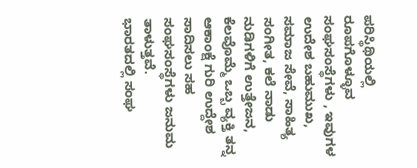ಪರಿಸ್ಥಿಥಿಯಲ್ಲಿ ರೂಪಗೊಳ್ಳೂವ ಸಂಘಸಂಸ್ಥೆಗಳು , ಇವುಗಳ ಉದೇಶ ಬಹುಮುಖ, ಸಮಾಜ ಸೇವೆ, ಸಾಹಿತ್ಯ ಸಂಗೀತ, ಕಲೆ ನಾಡು ನುಡಿಗಳಿಗೆ ಉತ್ತೇಜನ, ಕೆಲವೊಮ್ಮೆ ಒಬ್ಬ ವ್ಯಕ್ತಿ ತನ್ನ ಆಕಾಂಕ್ಷೆ ಗುರಿ ಉದ್ದೇಶ ಸಾದಿಸಲು ಸಹ ಸಂಘಸಂಸ್ಥೆಗಳು ಜನುಮ ತಾಳುತ್ತವೆ.
ಭಾರತದಲ್ಲಿ ಸಂಘ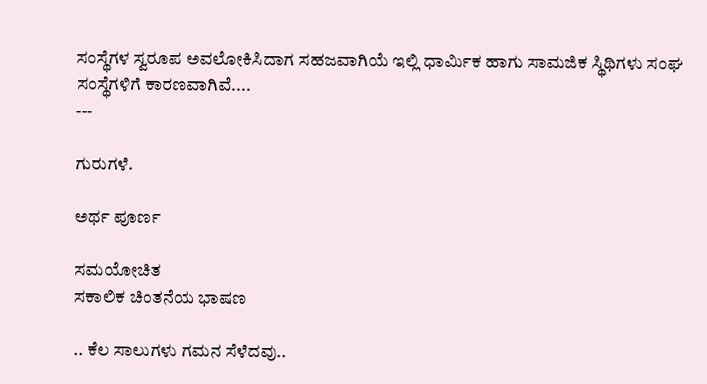ಸಂಸ್ಥೆಗಳ ಸ್ವರೂಪ ಅವಲೋಕಿಸಿದಾಗ ಸಹಜವಾಗಿಯೆ ಇಲ್ಲಿ ಧಾರ್ಮಿಕ ಹಾಗು ಸಾಮಜಿಕ ಸ್ಥಿಥಿಗಳು ಸಂಘ ಸಂಸ್ಥೆಗಳಿಗೆ ಕಾರಣವಾಗಿವೆ....
---

ಗುರುಗಳೆ.

ಅರ್ಥ ಪೂರ್ಣ

ಸಮಯೋಚಿತ
ಸಕಾಲಿಕ ಚಿಂತನೆಯ ಭಾಷಣ

.. ಕೆಲ ಸಾಲುಗಳು ಗಮನ ಸೆಳೆದವು..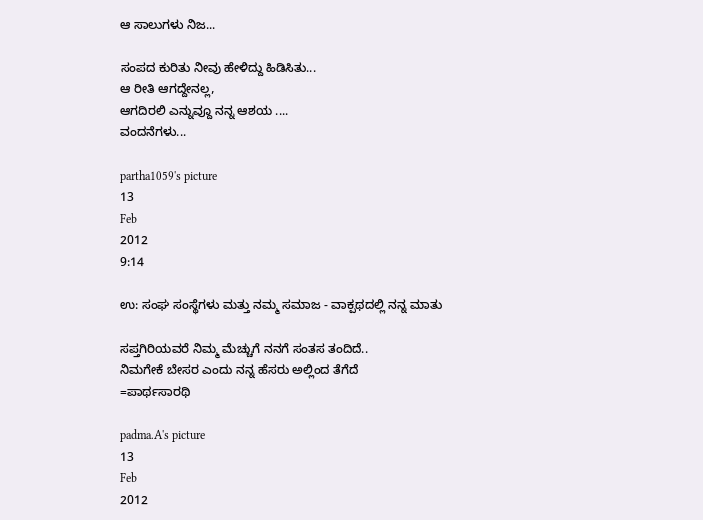ಆ ಸಾಲುಗಳು ನಿಜ...

ಸಂಪದ ಕುರಿತು ನೀವು ಹೇಳಿದ್ದು ಹಿಡಿಸಿತು...
ಆ ರೀತಿ ಆಗದ್ದೇನಲ್ಲ,
ಆಗದಿರಲಿ ಎನ್ನುವ್ದೂ ನನ್ನ ಆಶಯ ....
ವಂದನೆಗಳು...

partha1059's picture
13
Feb
2012
9:14

ಉ: ಸಂಘ ಸಂಸ್ಥೆಗಳು ಮತ್ತು ನಮ್ಮ ಸಮಾಜ - ವಾಕ್ಪಥದಲ್ಲಿ ನನ್ನ ಮಾತು

ಸಪ್ತಗಿರಿಯವರೆ ನಿಮ್ಮ ಮೆಚ್ಚುಗೆ ನನಗೆ ಸಂತಸ ತಂದಿದೆ..
ನಿಮಗೇಕೆ ಬೇಸರ ಎಂದು ನನ್ನ ಹೆಸರು ಅಲ್ಲಿಂದ ತೆಗೆದೆ
=ಪಾರ್ಥಸಾರಥಿ

padma.A's picture
13
Feb
2012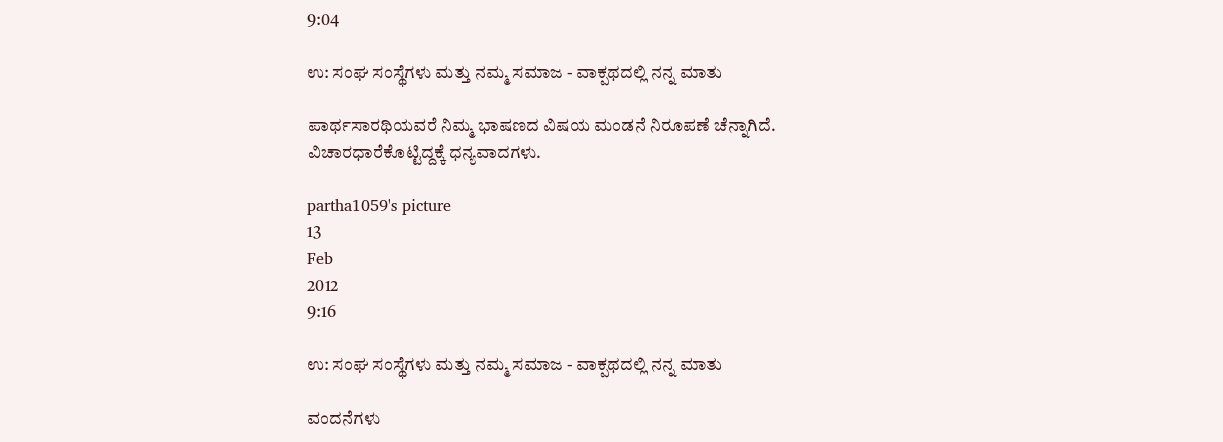9:04

ಉ: ಸಂಘ ಸಂಸ್ಥೆಗಳು ಮತ್ತು ನಮ್ಮ ಸಮಾಜ - ವಾಕ್ಪಥದಲ್ಲಿ ನನ್ನ ಮಾತು

ಪಾರ್ಥಸಾರಥಿಯವರೆ ನಿಮ್ಮ ಭಾಷಣದ ವಿಷಯ ಮಂಡನೆ ನಿರೂಪಣೆ ಚೆನ್ನಾಗಿದೆ.
ವಿಚಾರಧಾರೆಕೊಟ್ಟಿದ್ದಕ್ಕೆ ಧನ್ಯವಾದಗಳು.

partha1059's picture
13
Feb
2012
9:16

ಉ: ಸಂಘ ಸಂಸ್ಥೆಗಳು ಮತ್ತು ನಮ್ಮ ಸಮಾಜ - ವಾಕ್ಪಥದಲ್ಲಿ ನನ್ನ ಮಾತು

ವಂದನೆಗಳು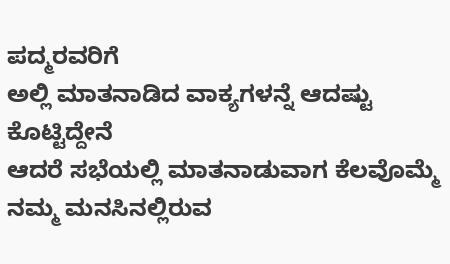ಪದ್ಮರವರಿಗೆ
ಅಲ್ಲಿ ಮಾತನಾಡಿದ ವಾಕ್ಯಗಳನ್ನೆ ಆದಷ್ಟು ಕೊಟ್ಟಿದ್ದೇನೆ
ಆದರೆ ಸಭೆಯಲ್ಲಿ ಮಾತನಾಡುವಾಗ ಕೆಲವೊಮ್ಮೆ ನಮ್ಮ ಮನಸಿನಲ್ಲಿರುವ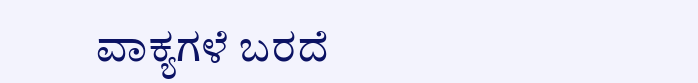ವಾಕ್ಯಗಳೆ ಬರದೆ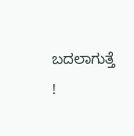ಬದಲಾಗುತ್ತೆ !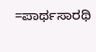=ಪಾರ್ಥಸಾರಥಿ